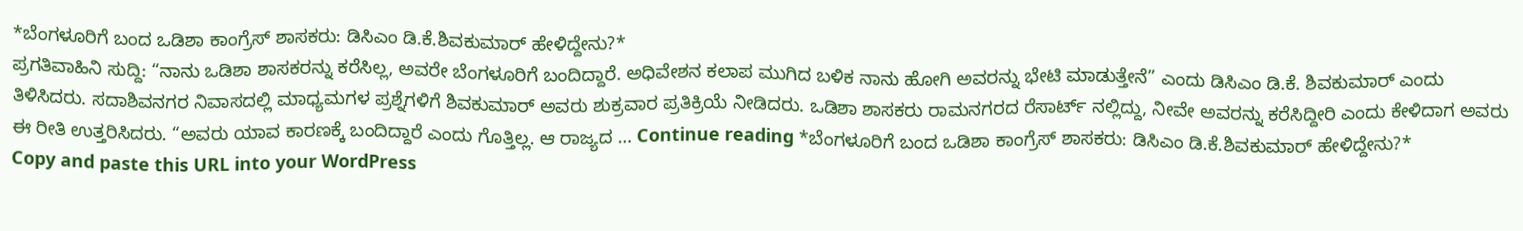*ಬೆಂಗಳೂರಿಗೆ ಬಂದ ಒಡಿಶಾ ಕಾಂಗ್ರೆಸ್ ಶಾಸಕರು: ಡಿಸಿಎಂ ಡಿ.ಕೆ.ಶಿವಕುಮಾರ್ ಹೇಳಿದ್ದೇನು?*
ಪ್ರಗತಿವಾಹಿನಿ ಸುದ್ದಿ: “ನಾನು ಒಡಿಶಾ ಶಾಸಕರನ್ನು ಕರೆಸಿಲ್ಲ, ಅವರೇ ಬೆಂಗಳೂರಿಗೆ ಬಂದಿದ್ದಾರೆ. ಅಧಿವೇಶನ ಕಲಾಪ ಮುಗಿದ ಬಳಿಕ ನಾನು ಹೋಗಿ ಅವರನ್ನು ಭೇಟಿ ಮಾಡುತ್ತೇನೆ” ಎಂದು ಡಿಸಿಎಂ ಡಿ.ಕೆ. ಶಿವಕುಮಾರ್ ಎಂದು ತಿಳಿಸಿದರು. ಸದಾಶಿವನಗರ ನಿವಾಸದಲ್ಲಿ ಮಾಧ್ಯಮಗಳ ಪ್ರಶ್ನೆಗಳಿಗೆ ಶಿವಕುಮಾರ್ ಅವರು ಶುಕ್ರವಾರ ಪ್ರತಿಕ್ರಿಯೆ ನೀಡಿದರು. ಒಡಿಶಾ ಶಾಸಕರು ರಾಮನಗರದ ರೆಸಾರ್ಟ್ ನಲ್ಲಿದ್ದು, ನೀವೇ ಅವರನ್ನು ಕರೆಸಿದ್ದೀರಿ ಎಂದು ಕೇಳಿದಾಗ ಅವರು ಈ ರೀತಿ ಉತ್ತರಿಸಿದರು. “ಅವರು ಯಾವ ಕಾರಣಕ್ಕೆ ಬಂದಿದ್ದಾರೆ ಎಂದು ಗೊತ್ತಿಲ್ಲ. ಆ ರಾಜ್ಯದ … Continue reading *ಬೆಂಗಳೂರಿಗೆ ಬಂದ ಒಡಿಶಾ ಕಾಂಗ್ರೆಸ್ ಶಾಸಕರು: ಡಿಸಿಎಂ ಡಿ.ಕೆ.ಶಿವಕುಮಾರ್ ಹೇಳಿದ್ದೇನು?*
Copy and paste this URL into your WordPress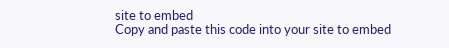site to embed
Copy and paste this code into your site to embed